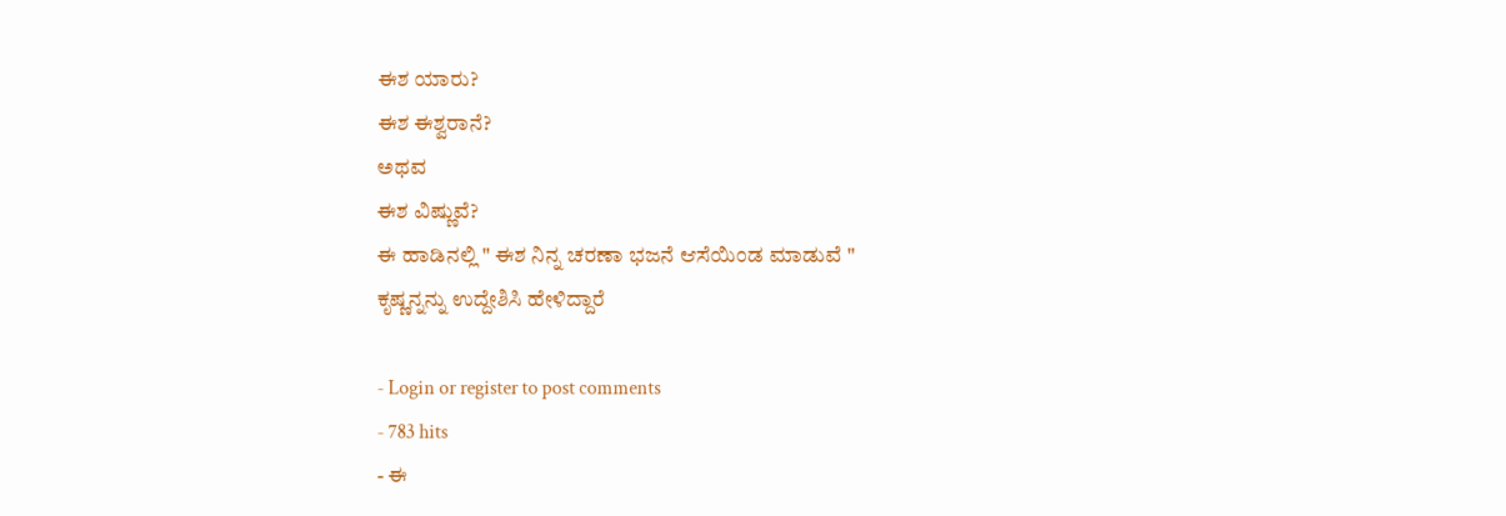ಈಶ ಯಾರು?
ಈಶ ಈಶ್ವರಾನೆ?
ಅಥವ
ಈಶ ವಿಷ್ಣುವೆ?
ಈ ಹಾಡಿನಲ್ಲಿ " ಈಶ ನಿನ್ನ ಚರಣಾ ಭಜನೆ ಆಸೆಯಿಂಡ ಮಾಡುವೆ "
ಕೃಷ್ಣನ್ನನ್ನು ಉದ್ದೇಶಿಸಿ ಹೇಳಿದ್ದಾರೆ

- Login or register to post comments
- 783 hits
- ಈ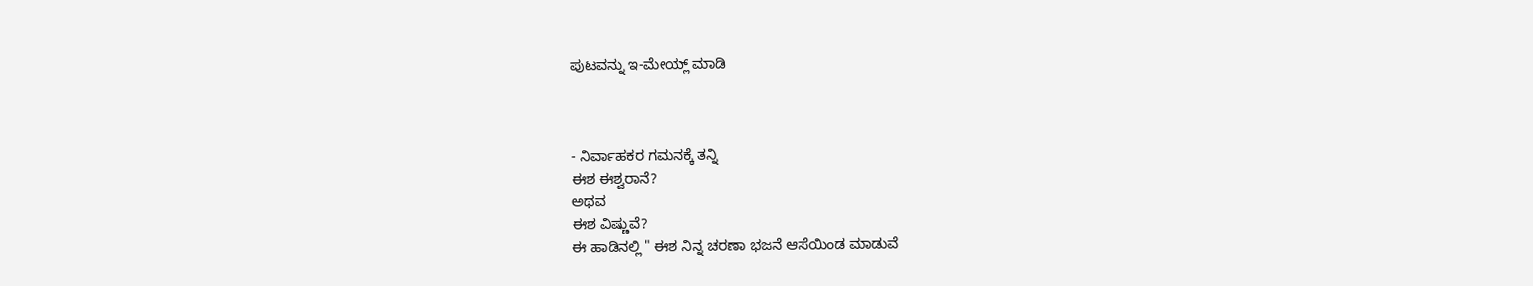ಪುಟವನ್ನು ಇ-ಮೇಯ್ಲ್ ಮಾಡಿ



- ನಿರ್ವಾಹಕರ ಗಮನಕ್ಕೆ ತನ್ನಿ
ಈಶ ಈಶ್ವರಾನೆ?
ಅಥವ
ಈಶ ವಿಷ್ಣುವೆ?
ಈ ಹಾಡಿನಲ್ಲಿ " ಈಶ ನಿನ್ನ ಚರಣಾ ಭಜನೆ ಆಸೆಯಿಂಡ ಮಾಡುವೆ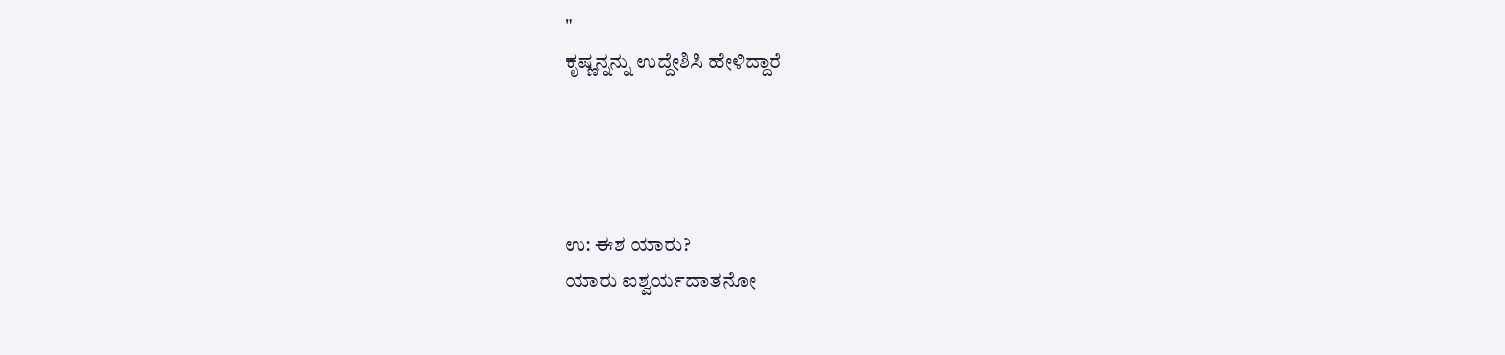"
ಕೃಷ್ಣನ್ನನ್ನು ಉದ್ದೇಶಿಸಿ ಹೇಳಿದ್ದಾರೆ




ಉ: ಈಶ ಯಾರು?
ಯಾರು ಐಶ್ವರ್ಯದಾತನೋ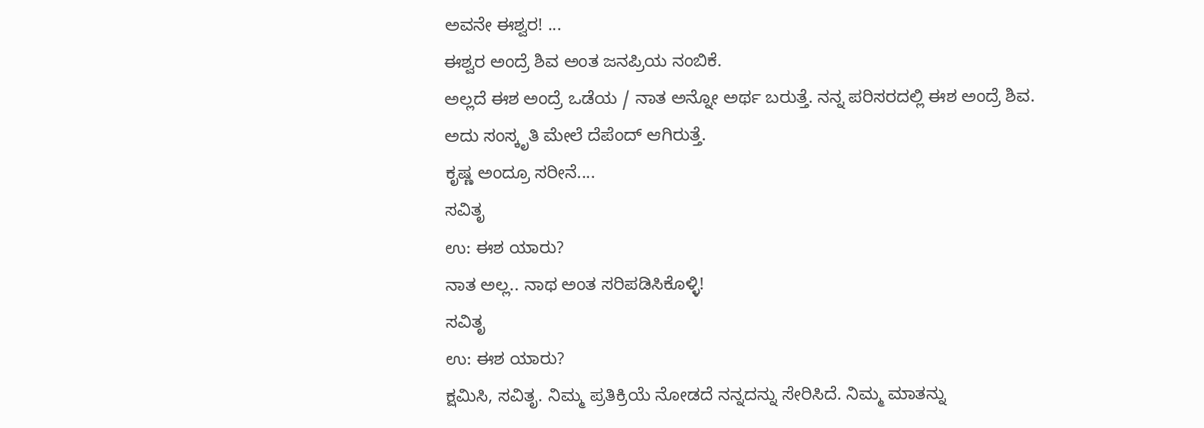ಅವನೇ ಈಶ್ವರ! ...
ಈಶ್ವರ ಅಂದ್ರೆ ಶಿವ ಅಂತ ಜನಪ್ರಿಯ ನಂಬಿಕೆ.
ಅಲ್ಲದೆ ಈಶ ಅಂದ್ರೆ ಒಡೆಯ / ನಾತ ಅನ್ನೋ ಅರ್ಥ ಬರುತ್ತೆ. ನನ್ನ ಪರಿಸರದಲ್ಲಿ ಈಶ ಅಂದ್ರೆ ಶಿವ.
ಅದು ಸಂಸ್ಕೃತಿ ಮೇಲೆ ದೆಪೆಂದ್ ಆಗಿರುತ್ತೆ.
ಕೃಷ್ಣ ಅಂದ್ರೂ ಸರೀನೆ....
ಸವಿತೃ
ಉ: ಈಶ ಯಾರು?
ನಾತ ಅಲ್ಲ.. ನಾಥ ಅಂತ ಸರಿಪಡಿಸಿಕೊಳ್ಳಿ!
ಸವಿತೃ
ಉ: ಈಶ ಯಾರು?
ಕ್ಷಮಿಸಿ, ಸವಿತೃ. ನಿಮ್ಮ ಪ್ರತಿಕ್ರಿಯೆ ನೋಡದೆ ನನ್ನದನ್ನು ಸೇರಿಸಿದೆ. ನಿಮ್ಮ ಮಾತನ್ನು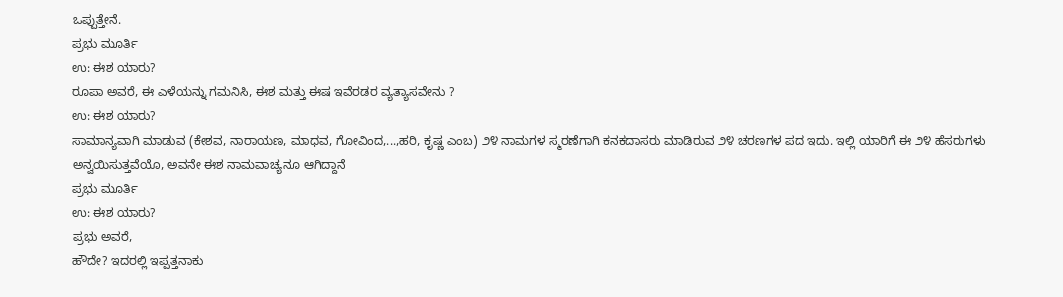ಒಪ್ಪುತ್ತೇನೆ.
ಪ್ರಭು ಮೂರ್ತಿ
ಉ: ಈಶ ಯಾರು?
ರೂಪಾ ಅವರೆ, ಈ ಎಳೆಯನ್ನು ಗಮನಿಸಿ, ಈಶ ಮತ್ತು ಈಷ ಇವೆರಡರ ವ್ಯತ್ಯಾಸವೇನು ?
ಉ: ಈಶ ಯಾರು?
ಸಾಮಾನ್ಯವಾಗಿ ಮಾಡುವ (ಕೇಶವ, ನಾರಾಯಣ, ಮಾಧವ, ಗೋವಿಂದ,...,ಹರಿ, ಕೃಷ್ಣ ಎಂಬ) ೨೪ ನಾಮಗಳ ಸ್ಮರಣೆಗಾಗಿ ಕನಕದಾಸರು ಮಾಡಿರುವ ೨೪ ಚರಣಗಳ ಪದ ಇದು. ಇಲ್ಲಿ ಯಾರಿಗೆ ಈ ೨೪ ಹೆಸರುಗಳು ಅನ್ವಯಿಸುತ್ತವೆಯೊ, ಅವನೇ ಈಶ ನಾಮವಾಚ್ಯನೂ ಆಗಿದ್ದಾನೆ
ಪ್ರಭು ಮೂರ್ತಿ
ಉ: ಈಶ ಯಾರು?
ಪ್ರಭು ಅವರೆ,
ಹೌದೇ? ಇದರಲ್ಲಿ ಇಪ್ಪತ್ತನಾಕು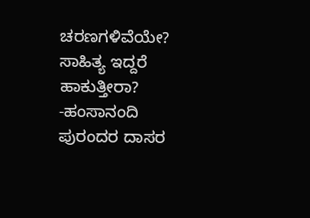ಚರಣಗಳಿವೆಯೇ? ಸಾಹಿತ್ಯ ಇದ್ದರೆ ಹಾಕುತ್ತೀರಾ?
-ಹಂಸಾನಂದಿ
ಪುರಂದರ ದಾಸರ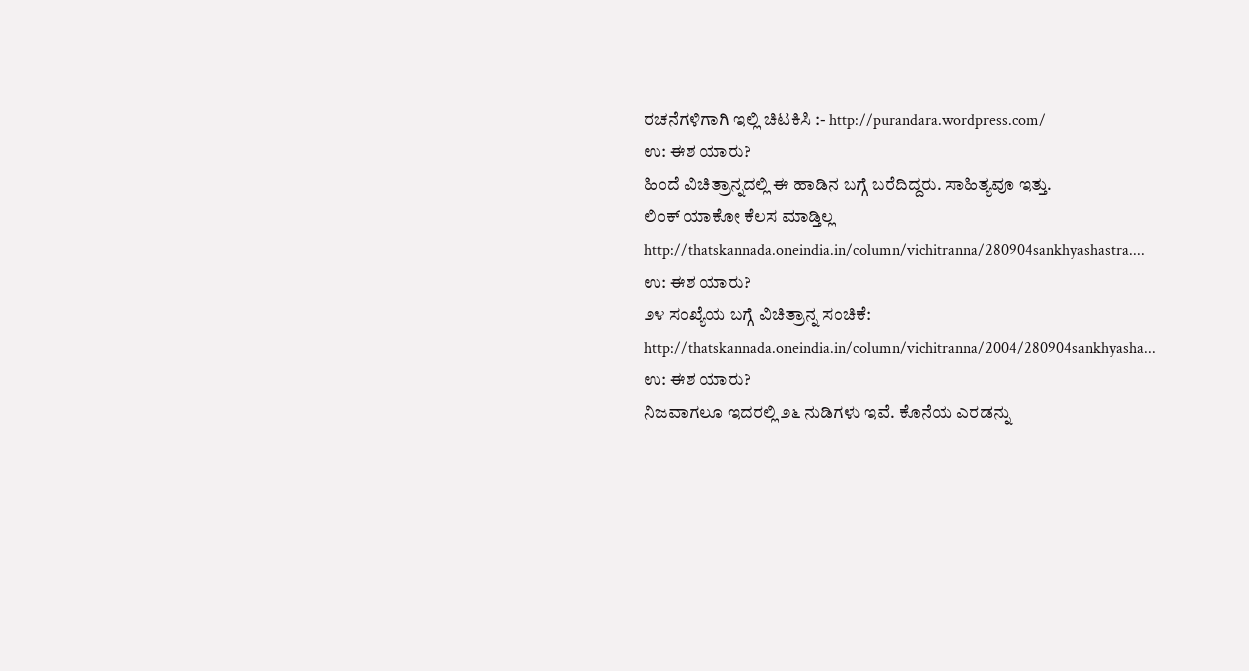ರಚನೆಗಳಿಗಾಗಿ ಇಲ್ಲಿ ಚಿಟಕಿಸಿ :- http://purandara.wordpress.com/
ಉ: ಈಶ ಯಾರು?
ಹಿಂದೆ ವಿಚಿತ್ರಾನ್ನದಲ್ಲಿ ಈ ಹಾಡಿನ ಬಗ್ಗೆ ಬರೆದಿದ್ದರು. ಸಾಹಿತ್ಯವೂ ಇತ್ತು.
ಲಿಂಕ್ ಯಾಕೋ ಕೆಲಸ ಮಾಡ್ತಿಲ್ಲ http://thatskannada.oneindia.in/column/vichitranna/280904sankhyashastra....
ಉ: ಈಶ ಯಾರು?
೨೪ ಸಂಖ್ಯೆಯ ಬಗ್ಗೆ ವಿಚಿತ್ರಾನ್ನ ಸಂಚಿಕೆ:
http://thatskannada.oneindia.in/column/vichitranna/2004/280904sankhyasha...
ಉ: ಈಶ ಯಾರು?
ನಿಜವಾಗಲೂ ಇದರಲ್ಲಿ ೨೬ ನುಡಿಗಳು ಇವೆ. ಕೊನೆಯ ಎರಡನ್ನು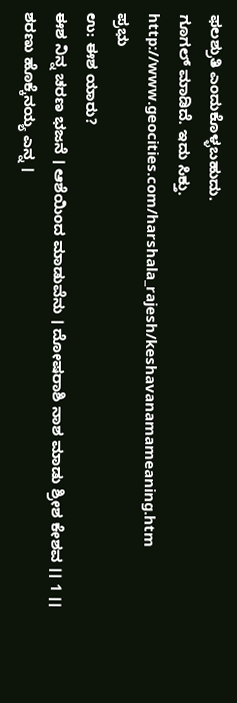ಫಲಶ್ರುತಿ ಎಂದುಕೊಳ್ಳಬಹುದು.
ಗೂಗಲ್ ಮಾಡಿದೆ. ಇದು ಸಿಕ್ತು.
http://www.geocities.com/harshala_rajesh/keshavanamameaning.htm
ಪ್ರಭು
ಉ: ಈಶ ಯಾರು?
ಈಶ ನಿನ್ನ ಚರಣ ಭಜನೆ । ಆಶೆಯಿಂದ ಮಾಡುವೆನು । ದೋಷರಾಶಿ ನಾಶ ಮಾಡು ಶ್ರೀಶ ಕೇಶವ ।। 1 ।।
ಶರಣು ಹೊಕ್ಕೆನಯ್ಯ ಎನ್ನ ।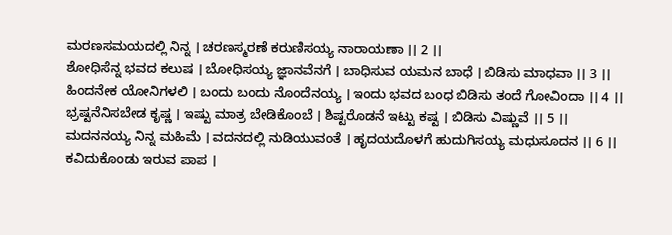ಮರಣಸಮಯದಲ್ಲಿ ನಿನ್ನ । ಚರಣಸ್ಮರಣೆ ಕರುಣಿಸಯ್ಯ ನಾರಾಯಣಾ ।। 2 ।।
ಶೋಧಿಸೆನ್ನ ಭವದ ಕಲುಷ । ಬೋಧಿಸಯ್ಯ ಜ್ಞಾನವೆನಗೆ । ಬಾಧಿಸುವ ಯಮನ ಬಾಧೆ । ಬಿಡಿಸು ಮಾಧವಾ ।। 3 ।।
ಹಿಂದನೇಕ ಯೋನಿಗಳಲಿ । ಬಂದು ಬಂದು ನೊಂದೆನಯ್ಯ । ಇಂದು ಭವದ ಬಂಧ ಬಿಡಿಸು ತಂದೆ ಗೋವಿಂದಾ ।। 4 ।।
ಭ್ರಷ್ಟನೆನಿಸಬೇಡ ಕೃಷ್ಣ । ಇಷ್ಟು ಮಾತ್ರ ಬೇಡಿಕೊಂಬೆ । ಶಿಷ್ಟರೊಡನೆ ಇಟ್ಟು ಕಷ್ಟ । ಬಿಡಿಸು ವಿಷ್ಣುವೆ ।। 5 ।।
ಮದನನಯ್ಯ ನಿನ್ನ ಮಹಿಮೆ । ವದನದಲ್ಲಿ ನುಡಿಯುವಂತೆ । ಹೃದಯದೊಳಗೆ ಹುದುಗಿಸಯ್ಯ ಮಧುಸೂದನ ।। 6 ।।
ಕವಿದುಕೊಂಡು ಇರುವ ಪಾಪ ।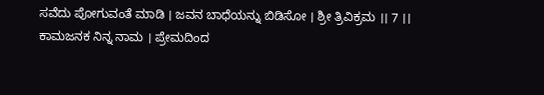ಸವೆದು ಪೋಗುವಂತೆ ಮಾಡಿ । ಜವನ ಬಾಧೆಯನ್ನು ಬಿಡಿಸೋ । ಶ್ರೀ ತ್ರಿವಿಕ್ರಮ ।। 7 ।।
ಕಾಮಜನಕ ನಿನ್ನ ನಾಮ । ಪ್ರೇಮದಿಂದ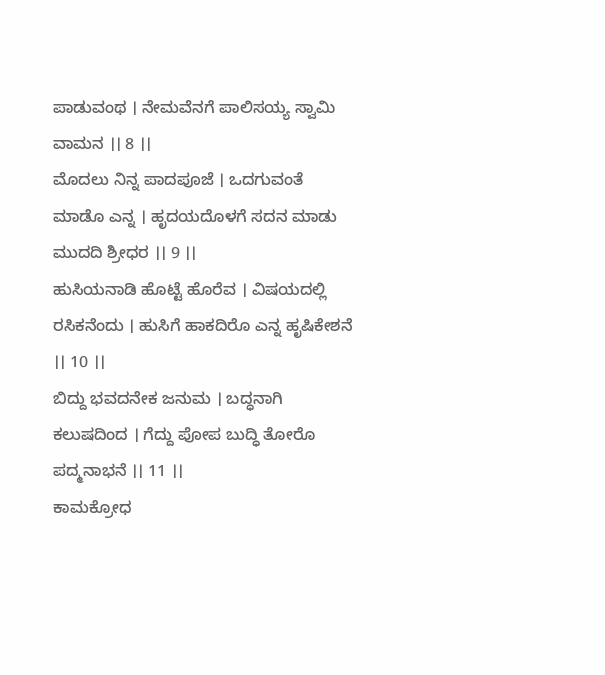ಪಾಡುವಂಥ । ನೇಮವೆನಗೆ ಪಾಲಿಸಯ್ಯ ಸ್ವಾಮಿ ವಾಮನ ।। 8 ।।
ಮೊದಲು ನಿನ್ನ ಪಾದಪೂಜೆ । ಒದಗುವಂತೆ ಮಾಡೊ ಎನ್ನ । ಹೃದಯದೊಳಗೆ ಸದನ ಮಾಡು ಮುದದಿ ಶ್ರೀಧರ ।। 9 ।।
ಹುಸಿಯನಾಡಿ ಹೊಟ್ಟೆ ಹೊರೆವ । ವಿಷಯದಲ್ಲಿ ರಸಿಕನೆಂದು । ಹುಸಿಗೆ ಹಾಕದಿರೊ ಎನ್ನ ಹೃಷಿಕೇಶನೆ ।। 10 ।।
ಬಿದ್ದು ಭವದನೇಕ ಜನುಮ । ಬದ್ಧನಾಗಿ ಕಲುಷದಿಂದ । ಗೆದ್ದು ಪೋಪ ಬುದ್ಧಿ ತೋರೊ ಪದ್ಮನಾಭನೆ ।। 11 ।।
ಕಾಮಕ್ರೋಧ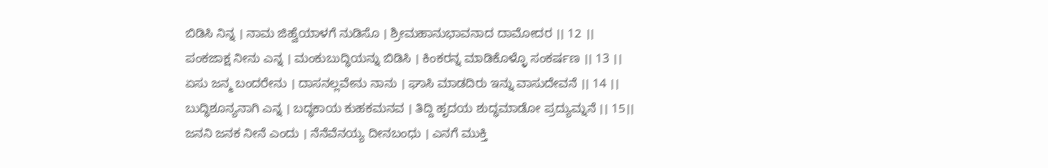ಬಿಡಿಸಿ ನಿನ್ನ । ನಾಮ ಜಿಹ್ವೆಯಾಳಗೆ ನುಡಿಸೊ । ಶ್ರೀಮಹಾನುಭಾವನಾದ ದಾಮೋದರ ।। 12 ।।
ಪಂಕಜಾಕ್ಷ ನೀನು ಎನ್ನ । ಮಂಕುಬುದ್ಧಿಯನ್ನು ಬಿಡಿಸಿ । ಕಿಂಕರನ್ನ ಮಾಡಿಕೊಳ್ಳೊ ಸಂಕರ್ಷಣ ।। 13 ।।
ಏಸು ಜನ್ಮ ಬಂದರೇನು । ದಾಸನಲ್ಲವೇನು ನಾನು । ಘಾಸಿ ಮಾಡದಿರು ಇನ್ನು ವಾಸುದೇವನೆ ।। 14 ।।
ಬುದ್ಧಿಶೂನ್ಯನಾಗಿ ಎನ್ನ । ಬದ್ಧಕಾಯ ಕುಹಕಮನವ । ತಿದ್ದಿ ಹೃದಯ ಶುದ್ಧಮಾಡೋ ಪ್ರದ್ಯುಮ್ನನೆ ।। 15।।
ಜನನಿ ಜನಕ ನೀನೆ ಎಂದು । ನೆನೆವೆನಯ್ಯ ದೀನಬಂಧು । ಎನಗೆ ಮುಕ್ತಿ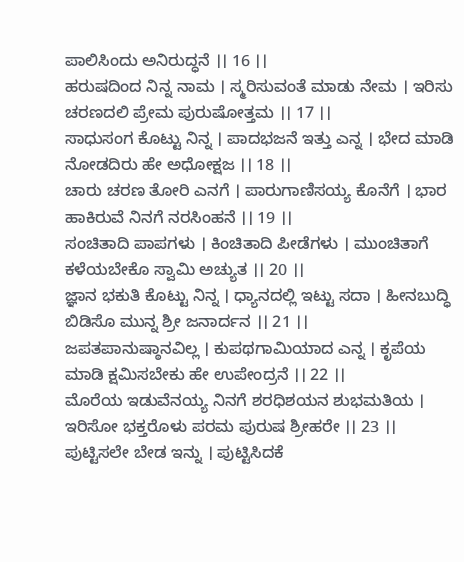ಪಾಲಿಸಿಂದು ಅನಿರುದ್ಧನೆ ।। 16 ।।
ಹರುಷದಿಂದ ನಿನ್ನ ನಾಮ । ಸ್ಮರಿಸುವಂತೆ ಮಾಡು ನೇಮ । ಇರಿಸು ಚರಣದಲಿ ಪ್ರೇಮ ಪುರುಷೋತ್ತಮ ।। 17 ।।
ಸಾಧುಸಂಗ ಕೊಟ್ಟು ನಿನ್ನ । ಪಾದಭಜನೆ ಇತ್ತು ಎನ್ನ । ಭೇದ ಮಾಡಿ ನೋಡದಿರು ಹೇ ಅಧೋಕ್ಷಜ ।। 18 ।।
ಚಾರು ಚರಣ ತೋರಿ ಎನಗೆ । ಪಾರುಗಾಣಿಸಯ್ಯ ಕೊನೆಗೆ । ಭಾರ ಹಾಕಿರುವೆ ನಿನಗೆ ನರಸಿಂಹನೆ ।। 19 ।।
ಸಂಚಿತಾದಿ ಪಾಪಗಳು । ಕಿಂಚಿತಾದಿ ಪೀಡೆಗಳು । ಮುಂಚಿತಾಗೆ ಕಳೆಯಬೇಕೊ ಸ್ವಾಮಿ ಅಚ್ಯುತ ।। 20 ।।
ಜ್ಞಾನ ಭಕುತಿ ಕೊಟ್ಟು ನಿನ್ನ । ಧ್ಯಾನದಲ್ಲಿ ಇಟ್ಟು ಸದಾ । ಹೀನಬುದ್ಧಿ ಬಿಡಿಸೊ ಮುನ್ನ ಶ್ರೀ ಜನಾರ್ದನ ।। 21 ।।
ಜಪತಪಾನುಷ್ಠಾನವಿಲ್ಲ । ಕುಪಥಗಾಮಿಯಾದ ಎನ್ನ । ಕೃಪೆಯ ಮಾಡಿ ಕ್ಷಮಿಸಬೇಕು ಹೇ ಉಪೇಂದ್ರನೆ ।। 22 ।।
ಮೊರೆಯ ಇಡುವೆನಯ್ಯ ನಿನಗೆ ಶರಧಿಶಯನ ಶುಭಮತಿಯ । ಇರಿಸೋ ಭಕ್ತರೊಳು ಪರಮ ಪುರುಷ ಶ್ರೀಹರೇ ।। 23 ।।
ಪುಟ್ಟಿಸಲೇ ಬೇಡ ಇನ್ನು । ಪುಟ್ಟಿಸಿದಕೆ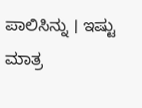ಪಾಲಿಸಿನ್ನು । ಇಷ್ಟು ಮಾತ್ರ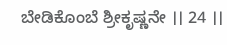ಬೇಡಿಕೊಂಬೆ ಶ್ರೀಕೃಷ್ಣನೇ ।। 24 ।।